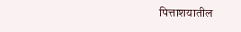पित्ताशयातील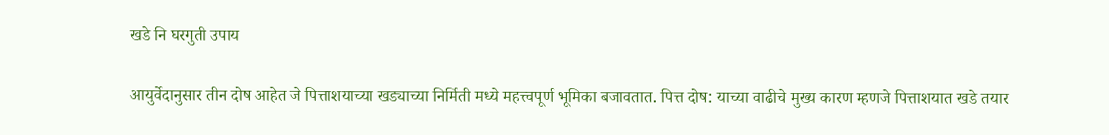खडे नि घरगुती उपाय

आयुर्वेदानुसार तीन दोष आहेत जे पित्ताशयाच्या खड्याच्या निर्मिती मध्ये महत्त्वपूर्ण भूमिका बजावतात. पित्त दोष: याच्या वाढीचे मुख्य कारण म्हणजे पित्ताशयात खडे तयार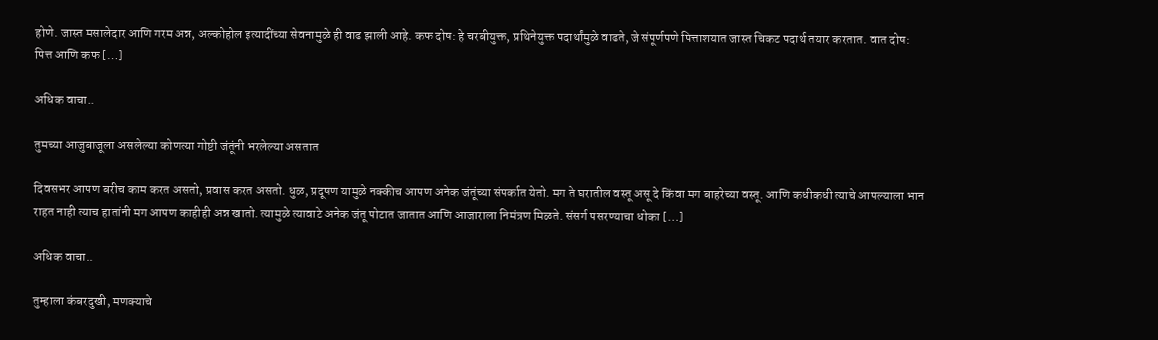होणे. जास्त मसालेदार आणि गरम अन्न, अल्कोहोल इत्यादींच्या सेवनामुळे ही वाढ झाली आहे. कफ दोष: हे चरबीयुक्त, प्रथिनेयुक्त पदार्थांमुळे वाढते, जे संपूर्णपणे पित्ताशयात जास्त चिकट पदार्थ तयार करतात. वात दोष: पित्त आणि कफ […]

अधिक वाचा..

तुमच्या आजुबाजूला असलेल्या कोणत्या गोष्टी जंतूंनी भरलेल्या असतात

दिवसभर आपण बरीच काम करत असतो, प्रवास करत असतो. धुळ, प्रदूषण यामुळे नक्कीच आपण अनेक जंतूंच्या संपर्कात येतो. मग ते घरातील वस्तू असू दे किंवा मग बाहरेच्या वस्तू. आणि कधीकधी त्याचे आपल्याला भान राहत नाही त्याच हातांनी मग आपण काहीही अन्न खातो. त्यामुळे त्यावाटे अनेक जंतू पोटात जातात आणि आजाराला निमंत्रण मिळते. संसर्ग पसरण्याचा धोका […]

अधिक वाचा..

तुम्हाला कंबरदुखी, मणक्याचे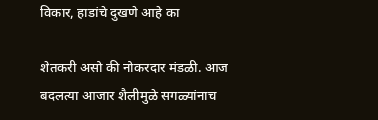विकार, हाडांचे दुखणे आहे का

शेतकरी असो की नोकरदार मंडळी. आज बदलत्या आजार शैलीमुळे सगळ्यांनाच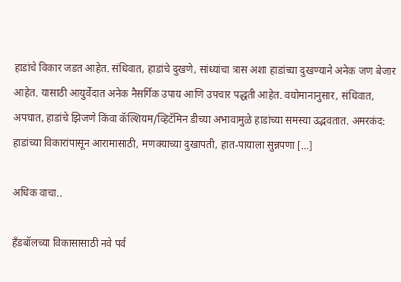हाडांचे विकार जडत आहेत. संधिवात, हाडांचे दुखणे, सांध्यांचा त्रास अशा हाडांच्या दुखण्याने अनेक जण बेजार आहेत. यासाठी आयुर्वेदात अनेक नैसर्गिक उपाय आणि उपचार पद्धती आहेत. वयोमानानुसार, संधिवात, अपघात, हाडांचे झिजणे किंवा कॅल्शियम/व्हिटॅमिन डीच्या अभावामुळे हाडांच्या समस्या उद्भवतात. अमरकंद: हाडांच्या विकारांपासून आरामासाठी, मणक्याच्या दुखापती, हात-पायाला सुन्नपणा […]

अधिक वाचा..

हँडबॉलच्या विकासासाठी नवे पर्व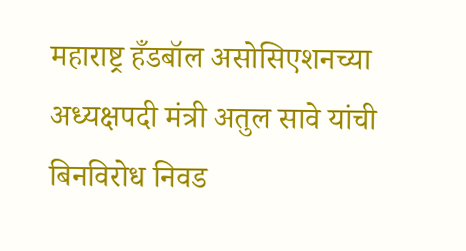महाराष्ट्र हँडबॉल असोसिएशनच्या अध्यक्षपदी मंत्री अतुल सावे यांची बिनविरोध निवड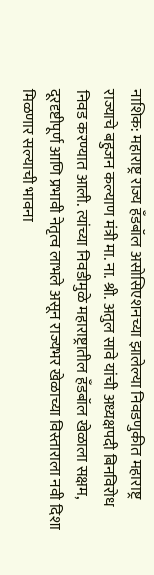नाशिक: महाराष्ट्र राज्य हँडबॉल असोसिएशनच्या झालेल्या निवडणुकीत महाराष्ट्र राज्याचे बहुजन कल्याण मंत्री मा. ना. श्री. अतुल सावे यांची अध्यक्षपदी बिनविरोध निवड करण्यात आली. त्यांच्या निवडीमुळे महाराष्ट्रातील हँडबॉल खेळाला सक्षम, दूरदृष्टीपूर्ण आणि प्रभावी नेतृत्व लाभले असून राज्यभर खेळाच्या विस्ताराला नवी दिशा मिळणार सल्याची भावना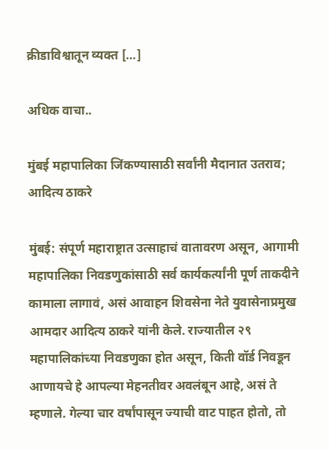क्रीडाविश्वातून व्यक्त […]

अधिक वाचा..

मुंबई महापालिका जिंकण्यासाठी सर्वांनी मैदानात उतराव; आदित्य ठाकरे

मुंबई: संपूर्ण महाराष्ट्रात उत्साहाचं वातावरण असून, आगामी महापालिका निवडणुकांसाठी सर्व कार्यकर्त्यांनी पूर्ण ताकदीने कामाला लागावं, असं आवाहन शिवसेना नेते युवासेनाप्रमुख आमदार आदित्य ठाकरे यांनी केले. राज्यातील २९ महापालिकांच्या निवडणुका होत असून, किती वॉर्ड निवडून आणायचे हे आपल्या मेहनतीवर अवलंबून आहे, असं ते म्हणाले. गेल्या चार वर्षांपासून ज्याची वाट पाहत होतो, तो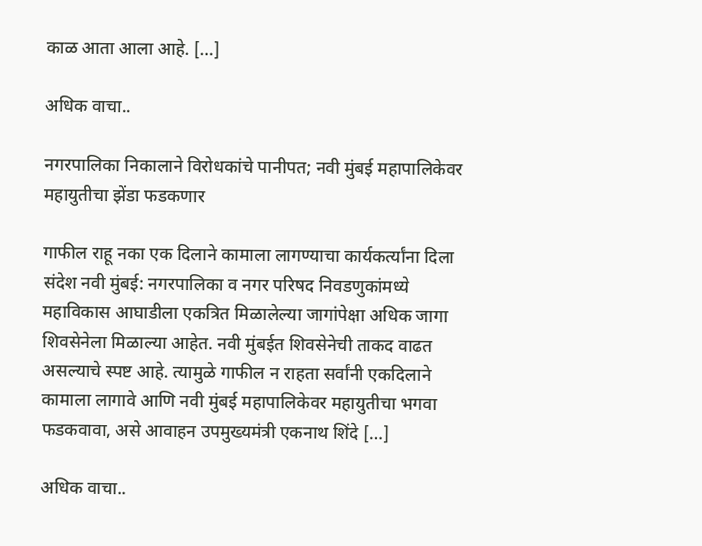काळ आता आला आहे. […]

अधिक वाचा..

नगरपालिका निकालाने विरोधकांचे पानीपत; नवी मुंबई महापालिकेवर महायुतीचा झेंडा फडकणार

गाफील राहू नका एक दिलाने कामाला लागण्याचा कार्यकर्त्यांना दिला संदेश नवी मुंबई: नगरपालिका व नगर परिषद निवडणुकांमध्ये महाविकास आघाडीला एकत्रित मिळालेल्या जागांपेक्षा अधिक जागा शिवसेनेला मिळाल्या आहेत. नवी मुंबईत शिवसेनेची ताकद वाढत असल्याचे स्पष्ट आहे. त्यामुळे गाफील न राहता सर्वांनी एकदिलाने कामाला लागावे आणि नवी मुंबई महापालिकेवर महायुतीचा भगवा फडकवावा, असे आवाहन उपमुख्यमंत्री एकनाथ शिंदे […]

अधिक वाचा..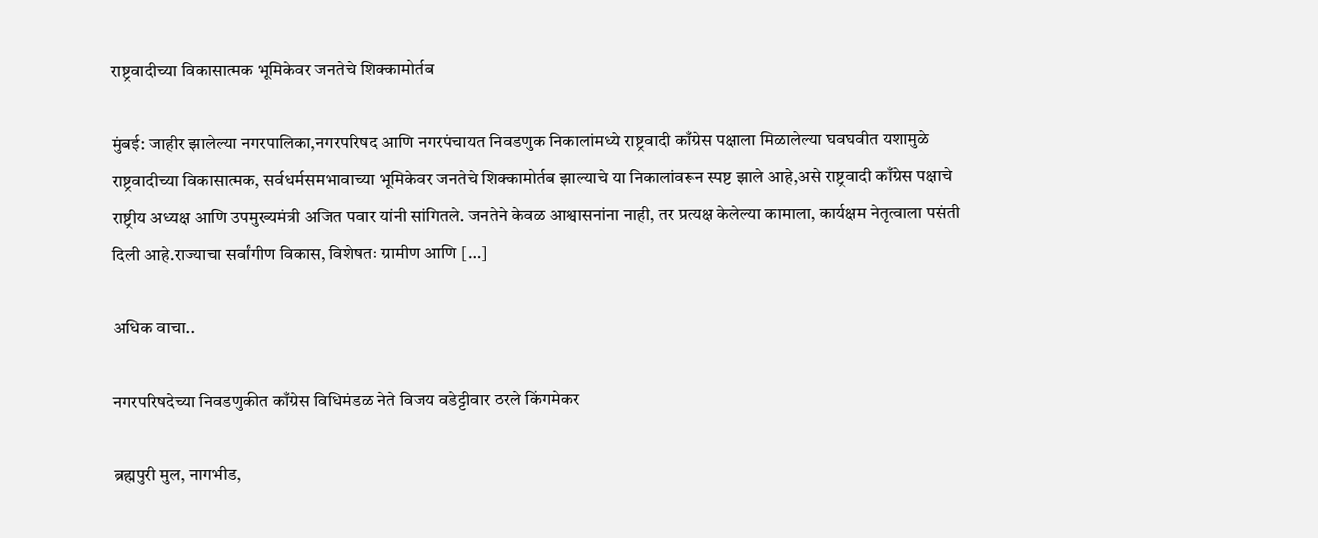राष्ट्रवादीच्या विकासात्मक भूमिकेवर जनतेचे शिक्कामोर्तब

मुंबई: जाहीर झालेल्या नगरपालिका,नगरपरिषद आणि नगरपंचायत निवडणुक निकालांमध्ये राष्ट्रवादी काँग्रेस पक्षाला मिळालेल्या घवघवीत यशामुळे राष्ट्रवादीच्या विकासात्मक, सर्वधर्मसमभावाच्या भूमिकेवर जनतेचे शिक्कामोर्तब झाल्याचे या निकालांवरून स्पष्ट झाले आहे,असे राष्ट्रवादी काँग्रेस पक्षाचे राष्ट्रीय अध्यक्ष आणि उपमुख्यमंत्री अजित पवार यांनी सांगितले. जनतेने केवळ आश्वासनांना नाही, तर प्रत्यक्ष केलेल्या कामाला, कार्यक्षम नेतृत्वाला पसंती दिली आहे.राज्याचा सर्वांगीण विकास, विशेषतः ग्रामीण आणि […]

अधिक वाचा..

नगरपरिषदेच्या निवडणुकीत काँग्रेस विधिमंडळ नेते विजय वडेट्टीवार ठरले किंगमेकर

ब्रह्मपुरी मुल, नागभीड,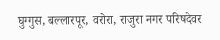घुग्गुस, बल्लारपूर, वरोरा, राजुरा नगर परिषदेवर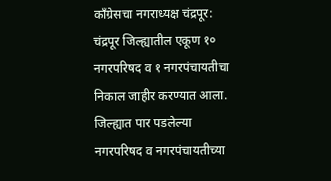काँग्रेसचा नगराध्यक्ष चंद्रपूर: चंद्रपूर जिल्ह्यातील एकूण १० नगरपरिषद व १ नगरपंचायतीचा निकाल जाहीर करण्यात आला. जिल्ह्यात पार पडलेल्या नगरपरिषद व नगरपंचायतीच्या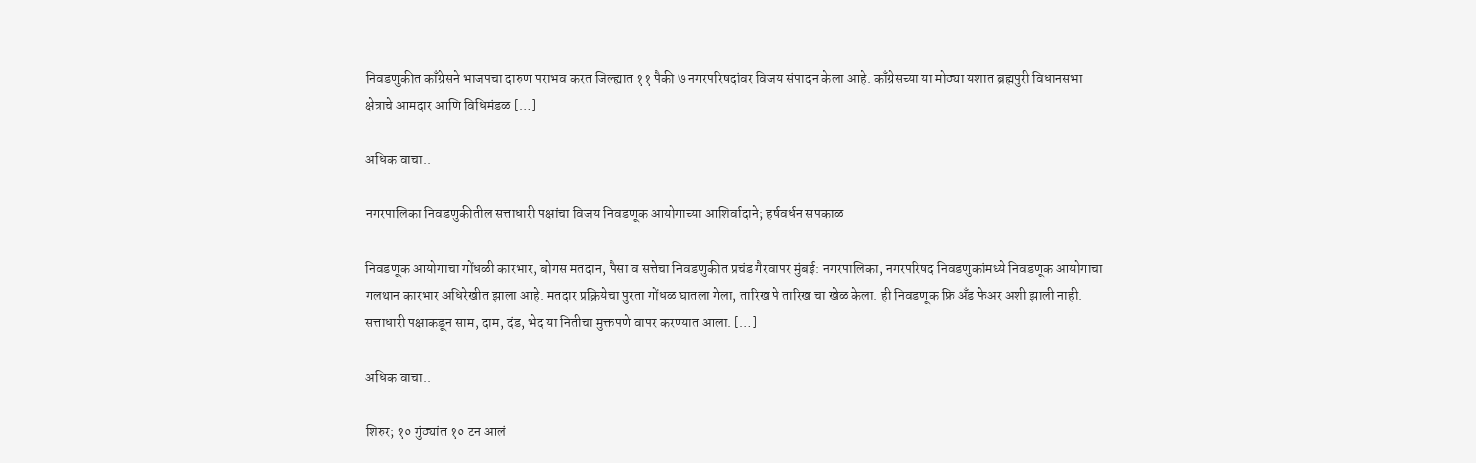निवडणुकीत काँग्रेसने भाजपचा दारुण पराभव करत जिल्ह्यात ११ पैकी ७ नगरपरिषदांवर विजय संपादन केला आहे. काँग्रेसच्या या मोठ्या यशात ब्रह्मपुरी विधानसभा क्षेत्राचे आमदार आणि विधिमंडळ […]

अधिक वाचा..

नगरपालिका निवडणुकीतील सत्ताधारी पक्षांचा विजय निवडणूक आयोगाच्या आशिर्वादाने; हर्षवर्धन सपकाळ

निवडणूक आयोगाचा गोंधळी कारभार, बोगस मतदान, पैसा व सत्तेचा निवडणुकीत प्रचंड गैरवापर मुंबई: नगरपालिका, नगरपरिषद निवडणुकांमध्ये निवडणूक आयोगाचा गलथान कारभार अधिरेखीत झाला आहे. मतदार प्रक्रियेचा पुरता गोंधळ घातला गेला, तारिख पे तारिख चा खेळ केला. ही निवडणूक फ्रि अँड फेअर अशी झाली नाही. सत्ताधारी पक्षाकडून साम, दाम, दंड, भेद या नितीचा मुक्तपणे वापर करण्यात आला. […]

अधिक वाचा..

शिरुर; १० गुंठ्यांत १० टन आलं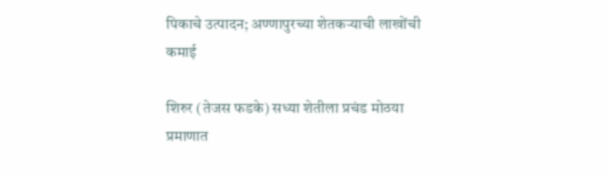पिकाचे उत्पादन; अण्णापुरच्या शेतकऱ्याची लाखोंची कमाई

शिरुर (तेजस फडके) सध्या शेतीला प्रचंड मोठया प्रमाणात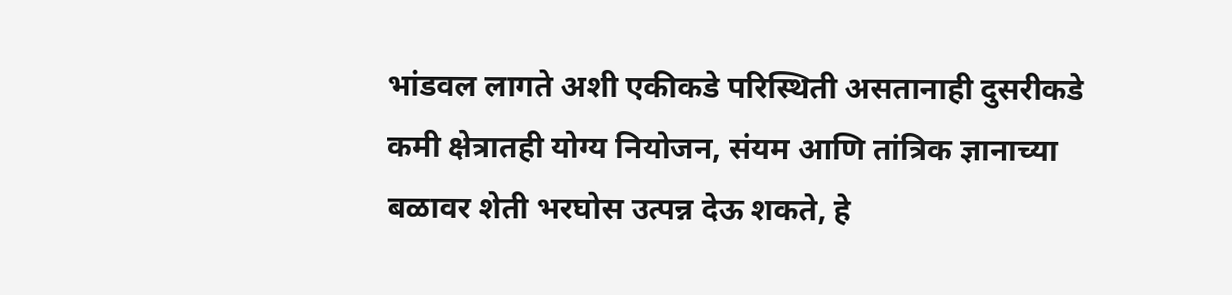भांडवल लागते अशी एकीकडे परिस्थिती असतानाही दुसरीकडे कमी क्षेत्रातही योग्य नियोजन, संयम आणि तांत्रिक ज्ञानाच्या बळावर शेती भरघोस उत्पन्न देऊ शकते, हे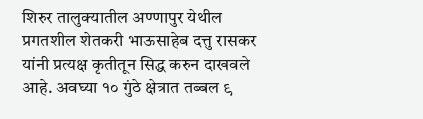शिरुर तालुक्यातील अण्णापुर येथील प्रगतशील शेतकरी भाऊसाहेब दत्तु रासकर यांनी प्रत्यक्ष कृतीतून सिद्ध करुन दाखवले आहे. अवघ्या १० गुंठे क्षेत्रात तब्बल ९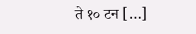ते १० टन […]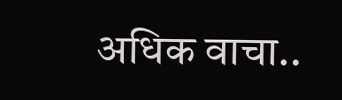अधिक वाचा..